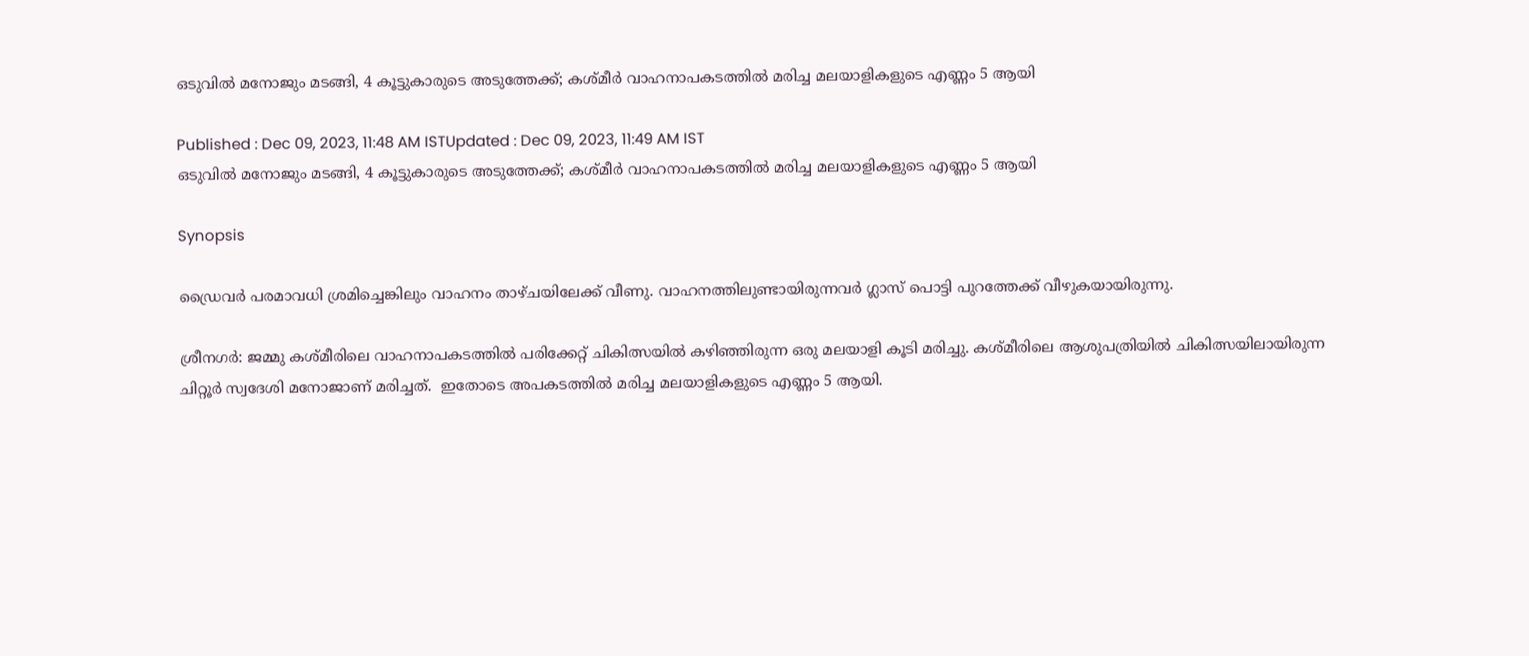ഒടുവിൽ മനോജും മടങ്ങി, 4 കൂട്ടുകാരുടെ അടുത്തേക്ക്; കശ്മീർ വാഹനാപകടത്തിൽ മരിച്ച മലയാളികളുടെ എണ്ണം 5 ആയി

Published : Dec 09, 2023, 11:48 AM ISTUpdated : Dec 09, 2023, 11:49 AM IST
ഒടുവിൽ മനോജും മടങ്ങി, 4 കൂട്ടുകാരുടെ അടുത്തേക്ക്; കശ്മീർ വാഹനാപകടത്തിൽ മരിച്ച മലയാളികളുടെ എണ്ണം 5 ആയി

Synopsis

ഡ്രൈവര്‍ പരമാവധി ശ്രമിച്ചെങ്കിലും വാഹനം താഴ്ചയിലേക്ക് വീണു. വാഹനത്തിലുണ്ടായിരുന്നവര്‍ ഗ്ലാസ് പൊട്ടി പുറത്തേക്ക് വീഴുകയായിരുന്നു.

ശ്രീനഗർ: ജമ്മു കശ്മീരിലെ വാഹനാപകടത്തിൽ പരിക്കേറ്റ് ചികിത്സയിൽ കഴിഞ്ഞിരുന്ന ഒരു മലയാളി കൂടി മരിച്ചു. കശ്മീരിലെ ആശുപത്രിയിൽ ചികിത്സയിലായിരുന്ന ചിറ്റൂർ സ്വദേശി മനോജാണ് മരിച്ചത്.  ഇതോടെ അപകടത്തിൽ മരിച്ച മലയാളികളുടെ എണ്ണം 5 ആയി.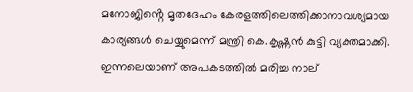മനോജിൻ്റെ മൃതദേഹം കേരളത്തിലെത്തിക്കാനാവശ്യമായ കാര്യങ്ങൾ ചെയ്യുമെന്ന്‌ മന്ത്രി കെ.കൃഷ്ണൻ കുട്ടി വ്യക്തമാക്കി. ഇന്നലെയാണ് അപകടത്തിൽ മരിച്ച നാല്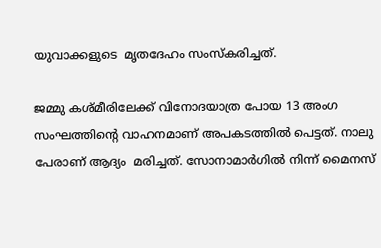യുവാക്കളുടെ  മൃതദേഹം സംസ്കരിച്ചത്.

ജമ്മു കശ്മീരിലേക്ക് വിനോദയാത്ര പോയ 13 അംഗ സംഘത്തിന്റെ വാഹനമാണ് അപകടത്തിൽ പെട്ടത്. നാലു പേരാണ് ആദ്യം  മരിച്ചത്. സോനാമാര്‍ഗില്‍ നിന്ന് മൈനസ്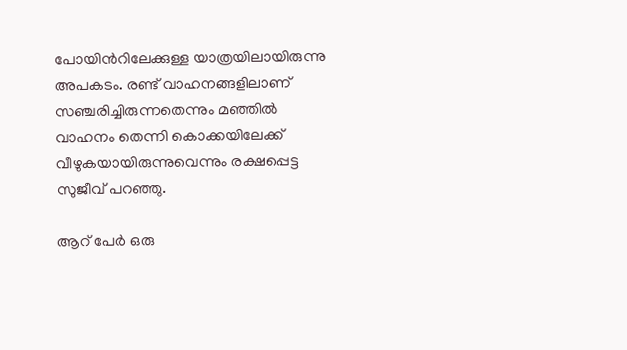പോയിന്‍റിലേക്കുള്ള യാത്രയിലായിരുന്നു അപകടം. രണ്ട് വാഹനങ്ങളിലാണ് സഞ്ചരിച്ചിരുന്നതെന്നും മഞ്ഞില്‍ വാഹനം തെന്നി കൊക്കയിലേക്ക് വീഴുകയായിരുന്നുവെന്നും രക്ഷപ്പെട്ട സുജീവ് പറഞ്ഞു.

ആറ് പേര്‍ ഒരു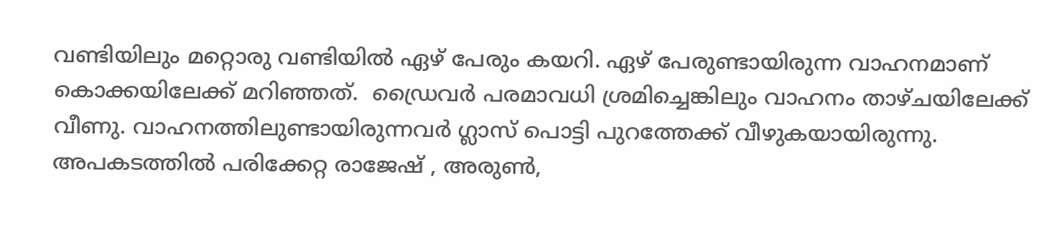വണ്ടിയിലും മറ്റൊരു വണ്ടിയില്‍ ഏഴ് പേരും കയറി. ഏഴ് പേരുണ്ടായിരുന്ന വാഹനമാണ് കൊക്കയിലേക്ക് മറിഞ്ഞത്.  ഡ്രൈവര്‍ പരമാവധി ശ്രമിച്ചെങ്കിലും വാഹനം താഴ്ചയിലേക്ക് വീണു. വാഹനത്തിലുണ്ടായിരുന്നവര്‍ ഗ്ലാസ് പൊട്ടി പുറത്തേക്ക് വീഴുകയായിരുന്നു. അപകടത്തിൽ പരിക്കേറ്റ രാജേഷ് , അരുൺ,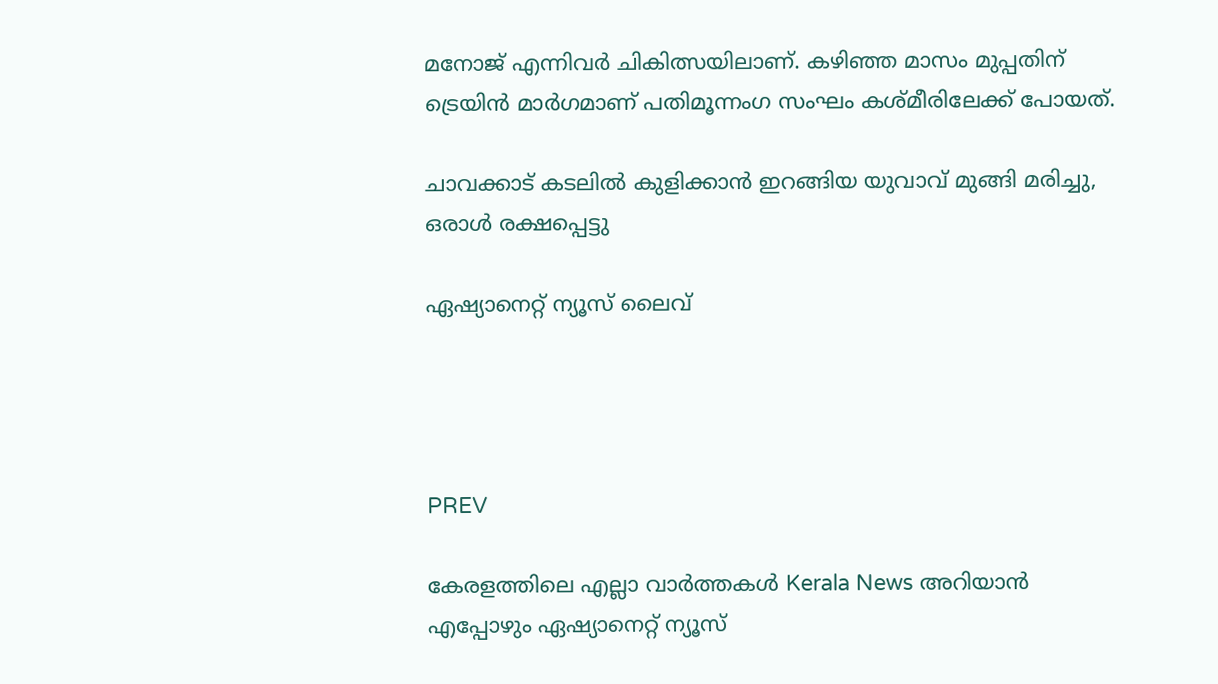മനോജ് എന്നിവർ ചികിത്സയിലാണ്. കഴിഞ്ഞ മാസം മുപ്പതിന് ട്രെയിൻ മാർഗമാണ് പതിമൂന്നംഗ സംഘം കശ്മീരിലേക്ക് പോയത്.

ചാവക്കാട് കടലില്‍ കുളിക്കാന്‍ ഇറങ്ങിയ യുവാവ് മുങ്ങി മരിച്ചു, ഒരാള്‍ രക്ഷപ്പെട്ടു

ഏഷ്യാനെറ്റ് ന്യൂസ് ലൈവ്




PREV

കേരളത്തിലെ എല്ലാ വാർത്തകൾ Kerala News അറിയാൻ  എപ്പോഴും ഏഷ്യാനെറ്റ് ന്യൂസ്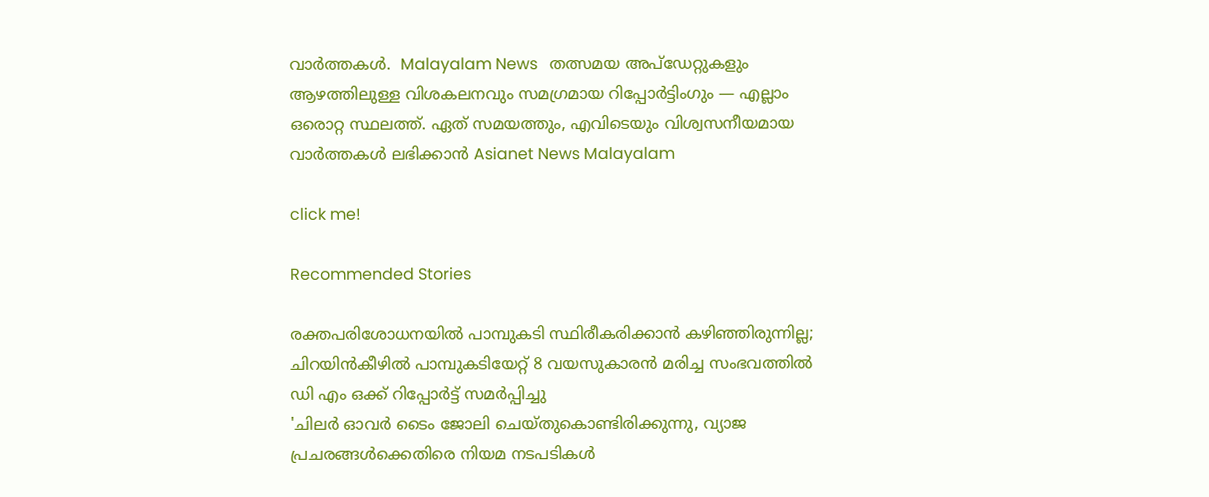വാർത്തകൾ.  Malayalam News   തത്സമയ അപ്‌ഡേറ്റുകളും ആഴത്തിലുള്ള വിശകലനവും സമഗ്രമായ റിപ്പോർട്ടിംഗും — എല്ലാം ഒരൊറ്റ സ്ഥലത്ത്. ഏത് സമയത്തും, എവിടെയും വിശ്വസനീയമായ വാർത്തകൾ ലഭിക്കാൻ Asianet News Malayalam

click me!

Recommended Stories

രക്തപരിശോധനയിൽ പാമ്പുകടി സ്ഥിരീകരിക്കാൻ കഴിഞ്ഞിരുന്നില്ല; ചിറയിൻകീഴിൽ പാമ്പുകടിയേറ്റ് 8 വയസുകാരൻ മരിച്ച സംഭവത്തിൽ ഡി എം ഒക്ക് റിപ്പോർട്ട് സമർപ്പിച്ചു
'ചിലർ ഓവർ ടൈം ജോലി ചെയ്തുകൊണ്ടിരിക്കുന്നു, വ്യാജ പ്രചരങ്ങൾക്കെതിരെ നിയമ നടപടികൾ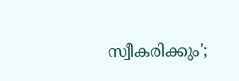സ്വീകരിക്കും';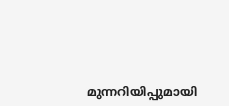മുന്നറിയിപ്പുമായി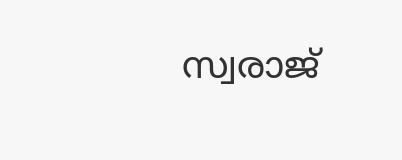സ്വരാജ്